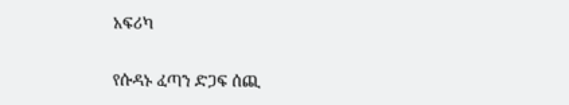አፍሪካ

የሱዳኑ ፈጣን ድጋፍ ሰጪ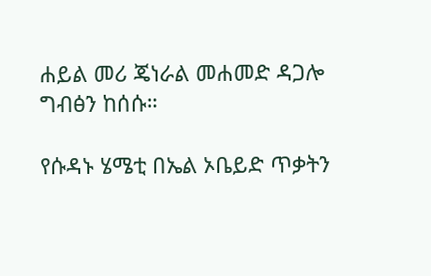ሐይል መሪ ጄነራል መሐመድ ዳጋሎ ግብፅን ከሰሱ።

የሱዳኑ ሄሜቲ በኤል ኦቤይድ ጥቃትን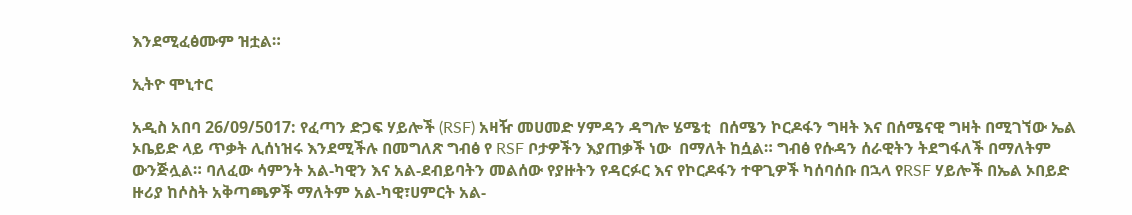እንደሚፈፅሙም ዝቷል።

ኢትዮ ሞኒተር

አዲስ አበባ 26/09/5017: የፈጣን ድጋፍ ሃይሎች (RSF) አዛዥ መሀመድ ሃምዳን ዳግሎ ሄሜቲ  በሰሜን ኮርዶፋን ግዛት እና በሰሜናዊ ግዛት በሚገኘው ኤል ኦቤይድ ላይ ጥቃት ሊሰነዝሩ እንደሚችሉ በመግለጽ ግብፅ የ RSF ቦታዎችን እያጠቃች ነው  በማለት ከሷል። ግብፅ የሱዳን ሰራዊትን ትደግፋለች በማለትም ውንጅሏል። ባለፈው ሳምንት አል-ካዊን እና አል-ደብይባትን መልሰው የያዙትን የዳርፉር እና የኮርዶፋን ተዋጊዎች ካሰባሰቡ በኋላ የRSF ሃይሎች በኤል ኦበይድ ዙሪያ ከሶስት አቅጣጫዎች ማለትም አል-ካዊ፣ሀምርት አል-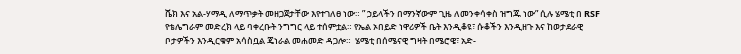ሼክ እና አል-ሃማዲ ለማጥቃት መዘጋጀታቸው እየተገለፀ ነው። ” ኃይላችን በማንኛውም ጊዜ ለመንቀሳቀስ ዝግጁ ነው” ሲሉ ሄሜቲ በ RSF የቴሌግራም መድረክ ላይ ባቀረቡት ንግግር ላይ ተሰምቷል። የኤል ኦበይድ ነዋሪዎች ቤት እንዲቆዩ፣ ሱቆችን እንዲዘጉ እና ከወታደራዊ ቦታዎችን እንዲርቁም አሳስቧል ጄነራል መሐመድ ዳጋሎ።  ሄሜቲ በሰሜናዊ ግዛት በሜሮዌ፣ አድ-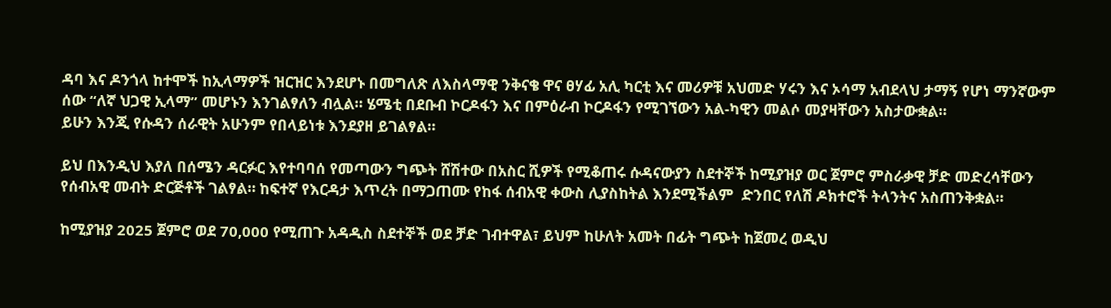ዳባ እና ዶንጎላ ከተሞች ከኢላማዎች ዝርዝር እንደሆኑ በመግለጽ ለእስላማዊ ንቅናቄ ዋና ፀሃፊ አሊ ካርቲ እና መሪዎቹ አህመድ ሃሩን እና ኦሳማ አብደላህ ታማኝ የሆነ ማንኛውም ሰው “ለኛ ህጋዊ ኢላማ” መሆኑን እንገልፃለን ብሏል። ሄሜቲ በደቡብ ኮርዶፋን እና በምዕራብ ኮርዶፋን የሚገኘውን አል-ካዊን መልሶ መያዛቸውን አስታውቋል።
ይሁን እንጂ የሱዳን ሰራዊት አሁንም የበላይነቱ እንደያዘ ይገልፃል።

ይህ በእንዲህ እያለ በሰሜን ዳርፉር እየተባባሰ የመጣውን ግጭት ሸሽተው በአስር ሺዎች የሚቆጠሩ ሱዳናውያን ስደተኞች ከሚያዝያ ወር ጀምሮ ምስራቃዊ ቻድ መድረሳቸውን የሰብአዊ መብት ድርጅቶች ገልፃል። ከፍተኛ የእርዳታ እጥረት በማጋጠሙ የከፋ ሰብአዊ ቀውስ ሊያስከትል እንደሚችልም  ድንበር የለሽ ዶክተሮች ትላንትና አስጠንቅቋል።

ከሚያዝያ 2025 ጀምሮ ወደ 70,000 የሚጠጉ አዳዲስ ስደተኞች ወደ ቻድ ገብተዋል፣ ይህም ከሁለት አመት በፊት ግጭት ከጀመረ ወዲህ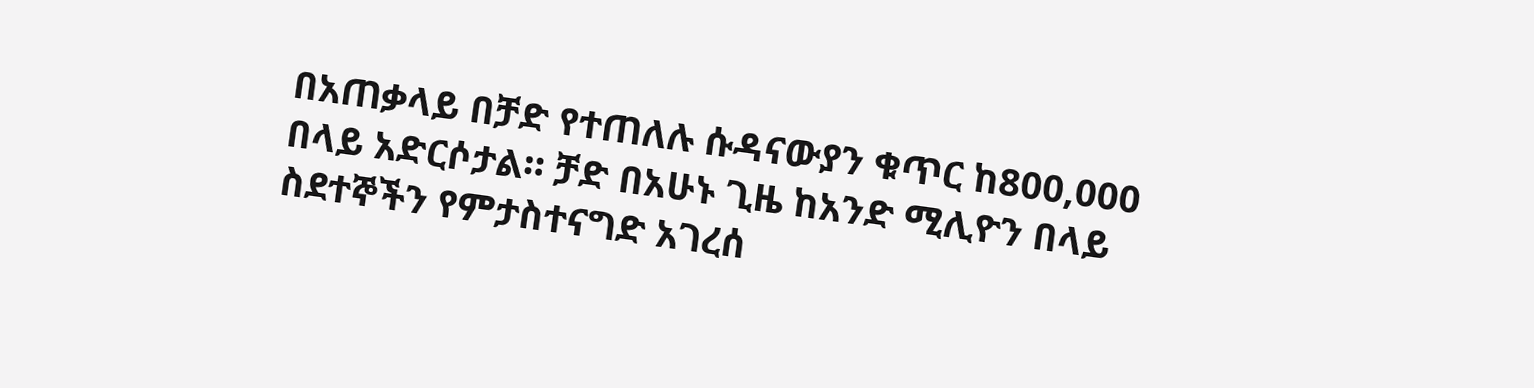በአጠቃላይ በቻድ የተጠለሉ ሱዳናውያን ቁጥር ከ800,000 በላይ አድርሶታል። ቻድ በአሁኑ ጊዜ ከአንድ ሚሊዮን በላይ ስደተኞችን የምታስተናግድ አገረሰ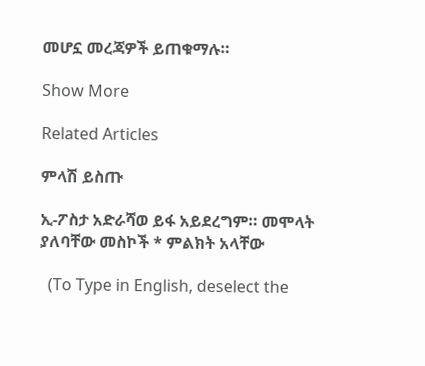መሆኗ መረጃዎች ይጠቁማሉ።

Show More

Related Articles

ምላሽ ይስጡ

ኢ-ፖስታ አድራሻወ ይፋ አይደረግም። መሞላት ያለባቸው መስኮች * ምልክት አላቸው

  (To Type in English, deselect the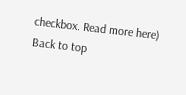checkbox. Read more here)
Back to top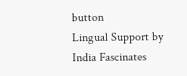button
Lingual Support by India Fascinates